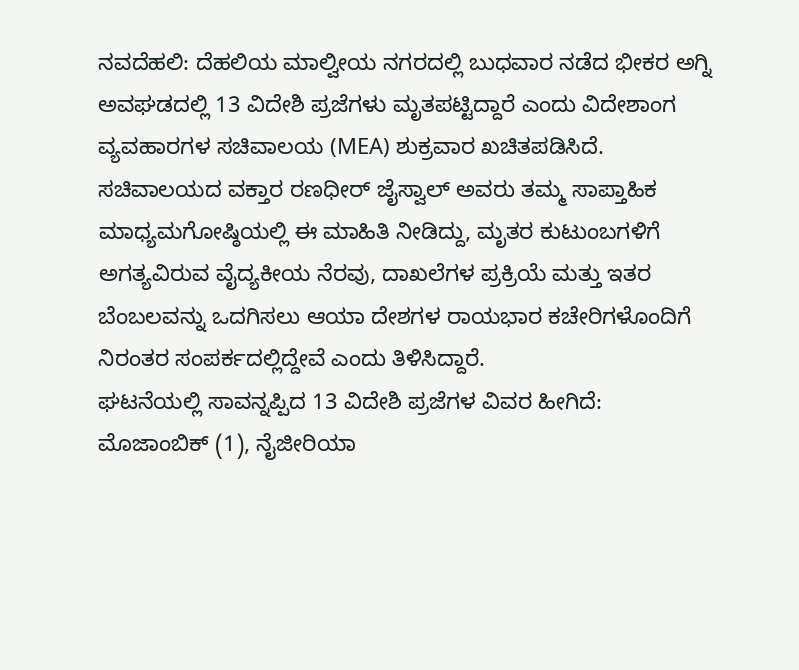ನವದೆಹಲಿ: ದೆಹಲಿಯ ಮಾಲ್ವೀಯ ನಗರದಲ್ಲಿ ಬುಧವಾರ ನಡೆದ ಭೀಕರ ಅಗ್ನಿ ಅವಘಡದಲ್ಲಿ 13 ವಿದೇಶಿ ಪ್ರಜೆಗಳು ಮೃತಪಟ್ಟಿದ್ದಾರೆ ಎಂದು ವಿದೇಶಾಂಗ ವ್ಯವಹಾರಗಳ ಸಚಿವಾಲಯ (MEA) ಶುಕ್ರವಾರ ಖಚಿತಪಡಿಸಿದೆ.
ಸಚಿವಾಲಯದ ವಕ್ತಾರ ರಣಧೀರ್ ಜೈಸ್ವಾಲ್ ಅವರು ತಮ್ಮ ಸಾಪ್ತಾಹಿಕ ಮಾಧ್ಯಮಗೋಷ್ಠಿಯಲ್ಲಿ ಈ ಮಾಹಿತಿ ನೀಡಿದ್ದು, ಮೃತರ ಕುಟುಂಬಗಳಿಗೆ ಅಗತ್ಯವಿರುವ ವೈದ್ಯಕೀಯ ನೆರವು, ದಾಖಲೆಗಳ ಪ್ರಕ್ರಿಯೆ ಮತ್ತು ಇತರ ಬೆಂಬಲವನ್ನು ಒದಗಿಸಲು ಆಯಾ ದೇಶಗಳ ರಾಯಭಾರ ಕಚೇರಿಗಳೊಂದಿಗೆ ನಿರಂತರ ಸಂಪರ್ಕದಲ್ಲಿದ್ದೇವೆ ಎಂದು ತಿಳಿಸಿದ್ದಾರೆ.
ಘಟನೆಯಲ್ಲಿ ಸಾವನ್ನಪ್ಪಿದ 13 ವಿದೇಶಿ ಪ್ರಜೆಗಳ ವಿವರ ಹೀಗಿದೆ:
ಮೊಜಾಂಬಿಕ್ (1), ನೈಜೀರಿಯಾ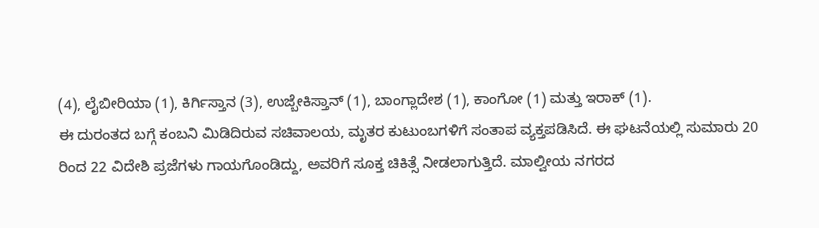(4), ಲೈಬೀರಿಯಾ (1), ಕಿರ್ಗಿಸ್ತಾನ (3), ಉಜ್ಬೇಕಿಸ್ತಾನ್ (1), ಬಾಂಗ್ಲಾದೇಶ (1), ಕಾಂಗೋ (1) ಮತ್ತು ಇರಾಕ್ (1).
ಈ ದುರಂತದ ಬಗ್ಗೆ ಕಂಬನಿ ಮಿಡಿದಿರುವ ಸಚಿವಾಲಯ, ಮೃತರ ಕುಟುಂಬಗಳಿಗೆ ಸಂತಾಪ ವ್ಯಕ್ತಪಡಿಸಿದೆ. ಈ ಘಟನೆಯಲ್ಲಿ ಸುಮಾರು 20 ರಿಂದ 22 ವಿದೇಶಿ ಪ್ರಜೆಗಳು ಗಾಯಗೊಂಡಿದ್ದು, ಅವರಿಗೆ ಸೂಕ್ತ ಚಿಕಿತ್ಸೆ ನೀಡಲಾಗುತ್ತಿದೆ. ಮಾಲ್ವೀಯ ನಗರದ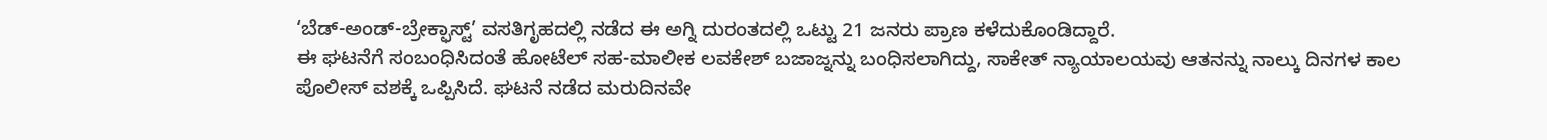‘ಬೆಡ್-ಅಂಡ್-ಬ್ರೇಕ್ಫಾಸ್ಟ್’ ವಸತಿಗೃಹದಲ್ಲಿ ನಡೆದ ಈ ಅಗ್ನಿ ದುರಂತದಲ್ಲಿ ಒಟ್ಟು 21 ಜನರು ಪ್ರಾಣ ಕಳೆದುಕೊಂಡಿದ್ದಾರೆ.
ಈ ಘಟನೆಗೆ ಸಂಬಂಧಿಸಿದಂತೆ ಹೋಟೆಲ್ ಸಹ-ಮಾಲೀಕ ಲವಕೇಶ್ ಬಜಾಜ್ನನ್ನು ಬಂಧಿಸಲಾಗಿದ್ದು, ಸಾಕೇತ್ ನ್ಯಾಯಾಲಯವು ಆತನನ್ನು ನಾಲ್ಕು ದಿನಗಳ ಕಾಲ ಪೊಲೀಸ್ ವಶಕ್ಕೆ ಒಪ್ಪಿಸಿದೆ. ಘಟನೆ ನಡೆದ ಮರುದಿನವೇ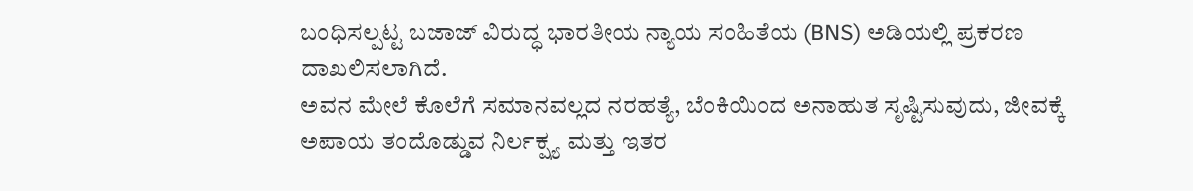ಬಂಧಿಸಲ್ಪಟ್ಟ ಬಜಾಜ್ ವಿರುದ್ಧ ಭಾರತೀಯ ನ್ಯಾಯ ಸಂಹಿತೆಯ (BNS) ಅಡಿಯಲ್ಲಿ ಪ್ರಕರಣ ದಾಖಲಿಸಲಾಗಿದೆ.
ಅವನ ಮೇಲೆ ಕೊಲೆಗೆ ಸಮಾನವಲ್ಲದ ನರಹತ್ಯೆ, ಬೆಂಕಿಯಿಂದ ಅನಾಹುತ ಸೃಷ್ಟಿಸುವುದು, ಜೀವಕ್ಕೆ ಅಪಾಯ ತಂದೊಡ್ಡುವ ನಿರ್ಲಕ್ಷ್ಯ ಮತ್ತು ಇತರ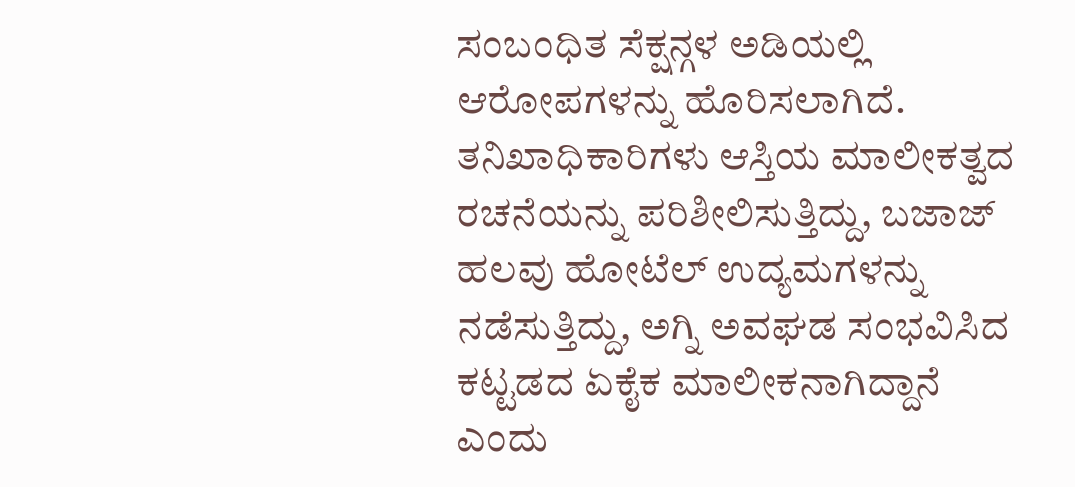ಸಂಬಂಧಿತ ಸೆಕ್ಷನ್ಗಳ ಅಡಿಯಲ್ಲಿ ಆರೋಪಗಳನ್ನು ಹೊರಿಸಲಾಗಿದೆ. ತನಿಖಾಧಿಕಾರಿಗಳು ಆಸ್ತಿಯ ಮಾಲೀಕತ್ವದ ರಚನೆಯನ್ನು ಪರಿಶೀಲಿಸುತ್ತಿದ್ದು, ಬಜಾಜ್ ಹಲವು ಹೋಟೆಲ್ ಉದ್ಯಮಗಳನ್ನು ನಡೆಸುತ್ತಿದ್ದು, ಅಗ್ನಿ ಅವಘಡ ಸಂಭವಿಸಿದ ಕಟ್ಟಡದ ಏಕೈಕ ಮಾಲೀಕನಾಗಿದ್ದಾನೆ ಎಂದು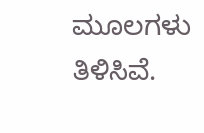ಮೂಲಗಳು ತಿಳಿಸಿವೆ.